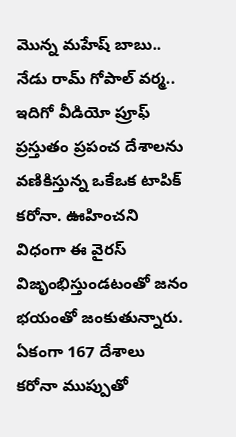మొన్న మహేష్ బాబు.. నేడు రామ్ గోపాల్ వర్మ.. ఇదిగో వీడియో ప్రూఫ్
ప్రస్తుతం ప్రపంచ దేశాలను వణికిస్తున్న ఒకేఒక టాపిక్ కరోనా. ఊహించని విధంగా ఈ వైరస్ విజృంభిస్తుండటంతో జనం భయంతో జంకుతున్నారు. ఏకంగా 167 దేశాలు కరోనా ముప్పుతో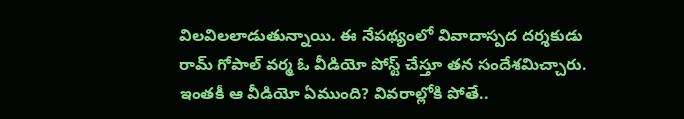విలవిలలాడుతున్నాయి. ఈ నేపథ్యంలో వివాదాస్పద దర్శకుడు రామ్ గోపాల్ వర్మ ఓ వీడియో పోస్ట్ చేస్తూ తన సందేశమిచ్చారు. ఇంతకీ ఆ వీడియో ఏముంది? వివరాల్లోకి పోతే..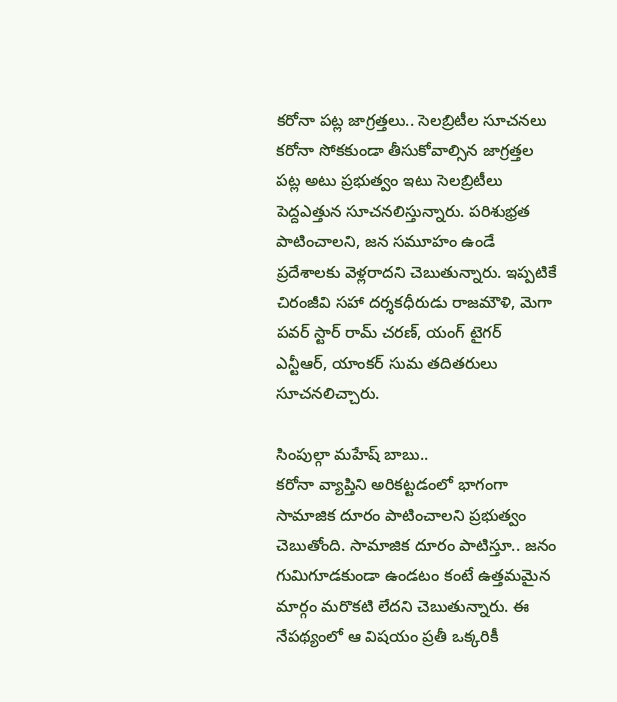కరోనా పట్ల జాగ్రత్తలు.. సెలబ్రిటీల సూచనలు
కరోనా సోకకుండా తీసుకోవాల్సిన జాగ్రత్తల పట్ల అటు ప్రభుత్వం ఇటు సెలబ్రిటీలు పెద్దఎత్తున సూచనలిస్తున్నారు. పరిశుభ్రత పాటించాలని, జన సమూహం ఉండే ప్రదేశాలకు వెళ్లరాదని చెబుతున్నారు. ఇప్పటికే చిరంజీవి సహా దర్శకధీరుడు రాజమౌళి, మెగా పవర్ స్టార్ రామ్ చరణ్, యంగ్ టైగర్ ఎన్టీఆర్, యాంకర్ సుమ తదితరులు సూచనలిచ్చారు.

సింపుల్గా మహేష్ బాబు..
కరోనా వ్యాప్తిని అరికట్టడంలో భాగంగా సామాజిక దూరం పాటించాలని ప్రభుత్వం చెబుతోంది. సామాజిక దూరం పాటిస్తూ.. జనం గుమిగూడకుండా ఉండటం కంటే ఉత్తమమైన మార్గం మరొకటి లేదని చెబుతున్నారు. ఈ నేపథ్యంలో ఆ విషయం ప్రతీ ఒక్కరికీ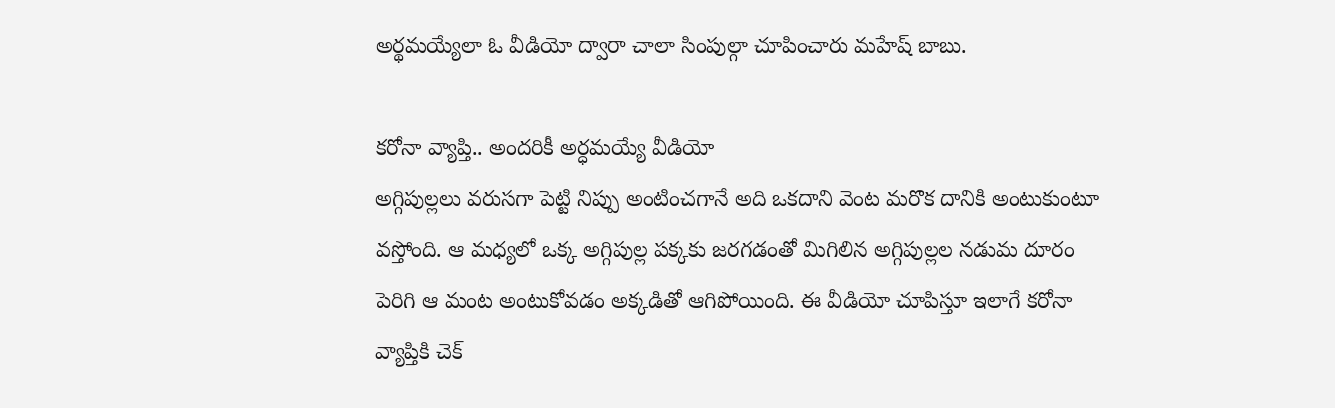అర్థమయ్యేలా ఓ వీడియో ద్వారా చాలా సింపుల్గా చూపించారు మహేష్ బాబు.

కరోనా వ్యాప్తి.. అందరికీ అర్ధమయ్యే వీడియో
అగ్గిపుల్లలు వరుసగా పెట్టి నిప్పు అంటించగానే అది ఒకదాని వెంట మరొక దానికి అంటుకుంటూ వస్తోంది. ఆ మధ్యలో ఒక్క అగ్గిపుల్ల పక్కకు జరగడంతో మిగిలిన అగ్గిపుల్లల నడుమ దూరం పెరిగి ఆ మంట అంటుకోవడం అక్కడితో ఆగిపోయింది. ఈ వీడియో చూపిస్తూ ఇలాగే కరోనా వ్యాప్తికి చెక్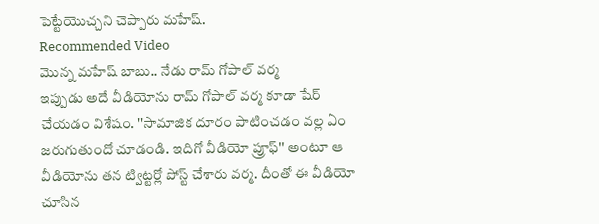పెట్టేయొచ్చని చెప్పారు మహేష్.
Recommended Video
మొన్న మహేష్ బాబు.. నేడు రామ్ గోపాల్ వర్మ
ఇప్పుడు అదే వీడియోను రామ్ గోపాల్ వర్మ కూడా షేర్ చేయడం విశేషం. ''సామాజిక దూరం పాటించడం వల్ల ఏం జరుగుతుందో చూడండి. ఇదిగో వీడియో ప్రూఫ్'' అంటూ ఆ వీడియోను తన ట్విట్టర్లో పోస్ట్ చేశారు వర్మ. దీంతో ఈ వీడియో చూసిన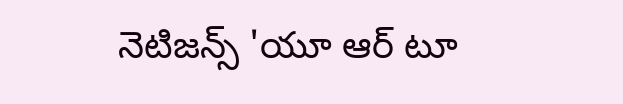నెటిజన్స్ 'యూ ఆర్ టూ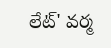లేట్' వర్మ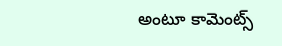అంటూ కామెంట్స్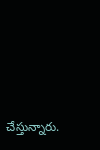చేస్తున్నారు.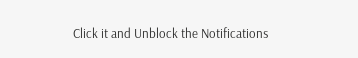Click it and Unblock the Notifications